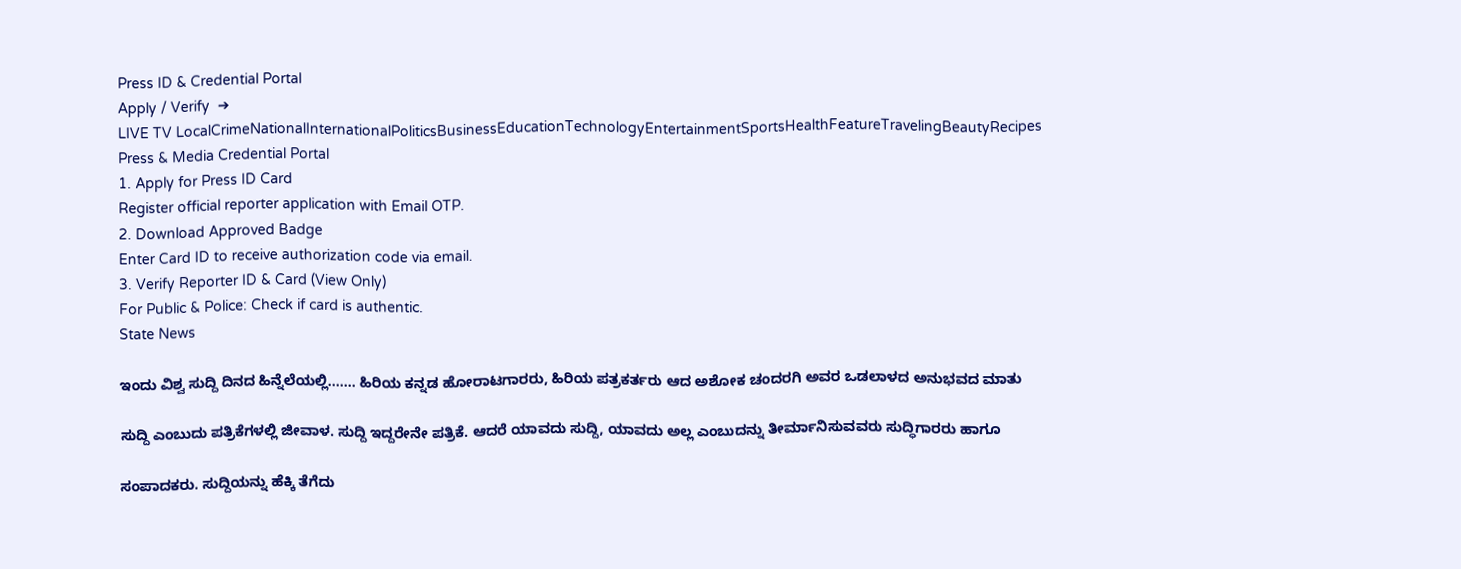Press ID & Credential Portal
Apply / Verify  ➔
LIVE TV LocalCrimeNationalInternationalPoliticsBusinessEducationTechnologyEntertainmentSportsHealthFeatureTravelingBeautyRecipes
Press & Media Credential Portal
1. Apply for Press ID Card
Register official reporter application with Email OTP.
2. Download Approved Badge
Enter Card ID to receive authorization code via email.
3. Verify Reporter ID & Card (View Only)
For Public & Police: Check if card is authentic.
State News

ಇಂದು ವಿಶ್ವ ಸುದ್ದಿ ದಿನದ ಹಿನ್ನೆಲೆಯಲ್ಲಿ....... ಹಿರಿಯ ಕನ್ನಡ ಹೋರಾಟಗಾರರು, ಹಿರಿಯ ಪತ್ರಕರ್ತರು ಆದ ಅಶೋಕ ಚಂದರಗಿ ಅವರ ಒಡಲಾಳದ ಅನುಭವದ ಮಾತು

ಸುದ್ದಿ ಎಂಬುದು ಪತ್ರಿಕೆಗಳಲ್ಲಿ ಜೀವಾಳ. ಸುದ್ದಿ ಇದ್ದರೇನೇ ಪತ್ರಿಕೆ. ಆದರೆ ಯಾವದು ಸುದ್ದಿ, ಯಾವದು ಅಲ್ಲ ಎಂಬುದನ್ನು ತೀರ್ಮಾನಿಸುವವರು ಸುದ್ಧಿಗಾರರು ಹಾಗೂ

ಸಂಪಾದಕರು. ಸುದ್ದಿಯನ್ನು ಹೆಕ್ಕಿ ತೆಗೆದು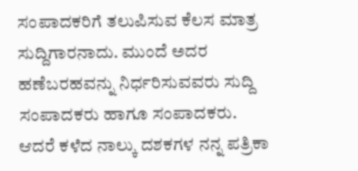ಸಂಪಾದಕರಿಗೆ ತಲುಪಿಸುವ ಕೆಲಸ ಮಾತ್ರ ಸುದ್ದಿಗಾರನಾದು. ಮುಂದೆ ಅದರ ಹಣೆಬರಹವನ್ನು ನಿರ್ಧರಿಸುವವರು ಸುದ್ದಿ ಸಂಪಾದಕರು ಹಾಗೂ ಸಂಪಾದಕರು.
ಆದರೆ ಕಳೆದ ನಾಲ್ಕು ದಶಕಗಳ ನನ್ನ ಪತ್ರಿಕಾ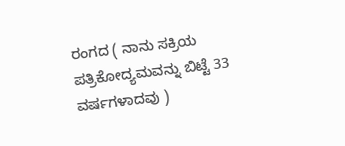ರಂಗದ ( ನಾನು ಸಕ್ರಿಯ ಪತ್ರಿಕೋದ್ಯಮವನ್ನು ಬಿಟ್ಟೆ 33 ವರ್ಷಗಳಾದವು )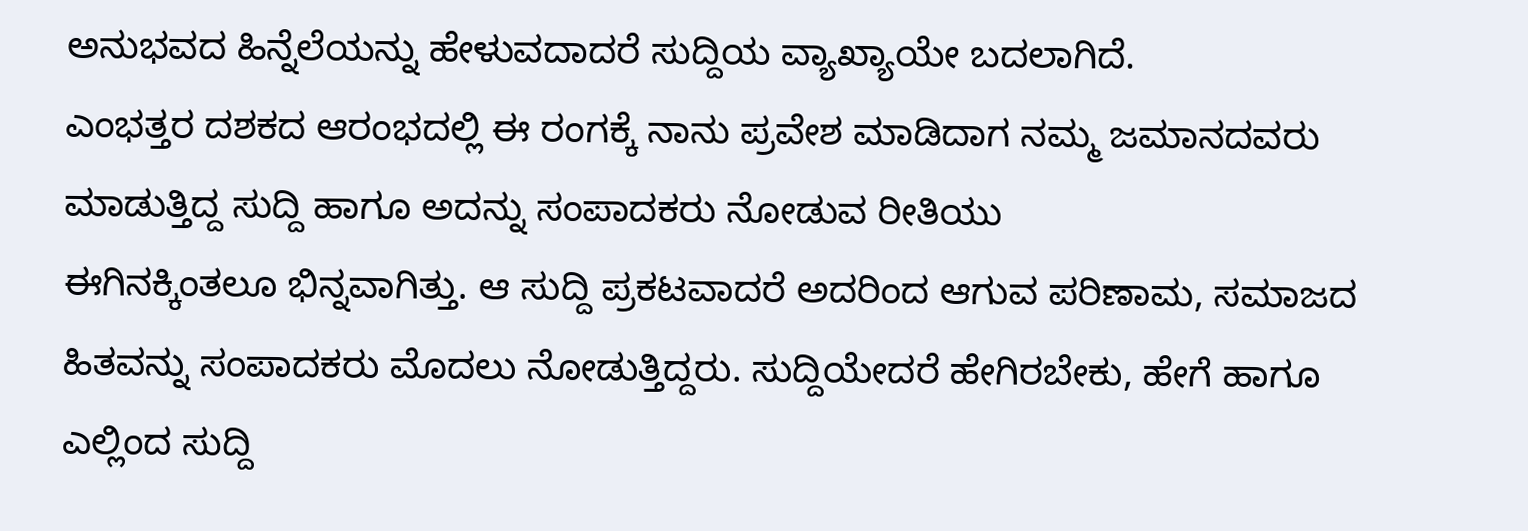ಅನುಭವದ ಹಿನ್ನೆಲೆಯನ್ನು ಹೇಳುವದಾದರೆ ಸುದ್ದಿಯ ವ್ಯಾಖ್ಯಾಯೇ ಬದಲಾಗಿದೆ.
ಎಂಭತ್ತರ ದಶಕದ ಆರಂಭದಲ್ಲಿ ಈ ರಂಗಕ್ಕೆ ನಾನು ಪ್ರವೇಶ ಮಾಡಿದಾಗ ನಮ್ಮ ಜಮಾನದವರು ಮಾಡುತ್ತಿದ್ದ ಸುದ್ದಿ ಹಾಗೂ ಅದನ್ನು ಸಂಪಾದಕರು ನೋಡುವ ರೀತಿಯು
ಈಗಿನಕ್ಕಿಂತಲೂ ಭಿನ್ನವಾಗಿತ್ತು. ಆ ಸುದ್ದಿ ಪ್ರಕಟವಾದರೆ ಅದರಿಂದ ಆಗುವ ಪರಿಣಾಮ, ಸಮಾಜದ ಹಿತವನ್ನು ಸಂಪಾದಕರು ಮೊದಲು ನೋಡುತ್ತಿದ್ದರು. ಸುದ್ದಿಯೇದರೆ ಹೇಗಿರಬೇಕು, ಹೇಗೆ ಹಾಗೂ ಎಲ್ಲಿಂದ ಸುದ್ದಿ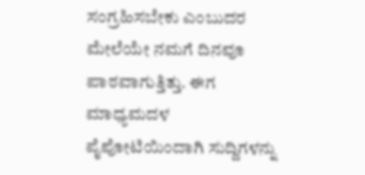ಸಂಗ್ರಹಿಸಬೇಕು ಎಂಬುದರ ಮೇಲೆಯೇ ನಮಗೆ ದಿನವೂ ಪಾಠವಾಗುತ್ತಿತ್ತು. ಈಗ ಮಾಧ್ಯಮದಳ ಪೈಪೋಟಿಯಿಂದಾಗಿ ಸುದ್ದಿಗಳನ್ನು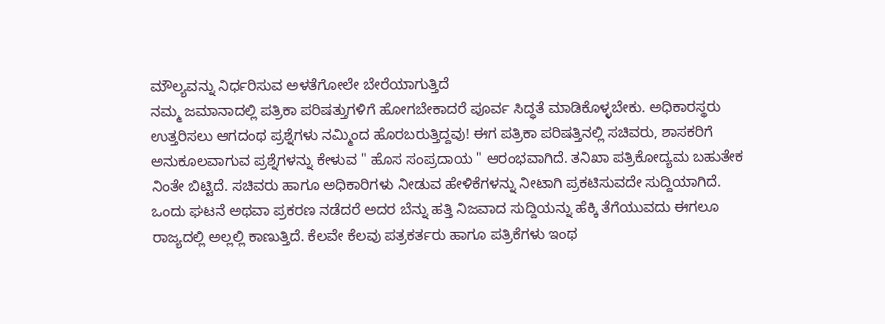ಮೌಲ್ಯವನ್ನು ನಿರ್ಧರಿಸುವ ಅಳತೆಗೋಲೇ ಬೇರೆಯಾಗುತ್ತಿದೆ
ನಮ್ಮ ಜಮಾನಾದಲ್ಲಿ ಪತ್ರಿಕಾ ಪರಿಷತ್ತುಗಳಿಗೆ ಹೋಗಬೇಕಾದರೆ ಪೂರ್ವ ಸಿದ್ಧತೆ ಮಾಡಿಕೊಳ್ಳಬೇಕು. ಅಧಿಕಾರಸ್ಥರು ಉತ್ತರಿಸಲು ಆಗದಂಥ ಪ್ರಶ್ನೆಗಳು ನಮ್ಮಿಂದ ಹೊರಬರುತ್ತಿದ್ದವು! ಈಗ ಪತ್ರಿಕಾ ಪರಿಷತ್ತಿನಲ್ಲಿ ಸಚಿವರು, ಶಾಸಕರಿಗೆ ಅನುಕೂಲವಾಗುವ ಪ್ರಶ್ನೆಗಳನ್ನು ಕೇಳುವ " ಹೊಸ ಸಂಪ್ರದಾಯ " ಆರಂಭವಾಗಿದೆ. ತನಿಖಾ ಪತ್ರಿಕೋದ್ಯಮ ಬಹುತೇಕ ನಿಂತೇ ಬಿಟ್ಟಿದೆ. ಸಚಿವರು ಹಾಗೂ ಅಧಿಕಾರಿಗಳು ನೀಡುವ ಹೇಳಿಕೆಗಳನ್ನು ನೀಟಾಗಿ ಪ್ರಕಟಿಸುವದೇ ಸುದ್ದಿಯಾಗಿದೆ.
ಒಂದು ಘಟನೆ ಅಥವಾ ಪ್ರಕರಣ ನಡೆದರೆ ಅದರ ಬೆನ್ನು ಹತ್ತಿ ನಿಜವಾದ ಸುದ್ದಿಯನ್ನು ಹೆಕ್ಕಿ ತೆಗೆಯುವದು ಈಗಲೂ ರಾಜ್ಯದಲ್ಲಿ ಅಲ್ಲಲ್ಲಿ ಕಾಣುತ್ತಿದೆ. ಕೆಲವೇ ಕೆಲವು ಪತ್ರಕರ್ತರು ಹಾಗೂ ಪತ್ರಿಕೆಗಳು ಇಂಥ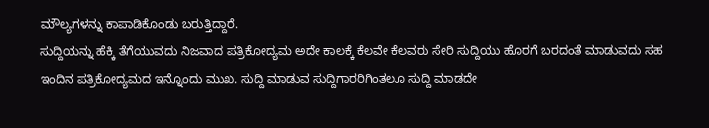ಮೌಲ್ಯಗಳನ್ನು ಕಾಪಾಡಿಕೊಂಡು ಬರುತ್ತಿದ್ದಾರೆ.
ಸುದ್ದಿಯನ್ನು ಹೆಕ್ಕಿ ತೆಗೆಯುವದು ನಿಜವಾದ ಪತ್ರಿಕೋದ್ಯಮ ಅದೇ ಕಾಲಕ್ಕೆ ಕೆಲವೇ ಕೆಲವರು ಸೇರಿ ಸುದ್ದಿಯು ಹೊರಗೆ ಬರದಂತೆ ಮಾಡುವದು ಸಹ
ಇಂದಿನ ಪತ್ರಿಕೋದ್ಯಮದ ಇನ್ನೊಂದು ಮುಖ. ಸುದ್ದಿ ಮಾಡುವ ಸುದ್ದಿಗಾರರಿಗಿಂತಲೂ ಸುದ್ದಿ ಮಾಡದೇ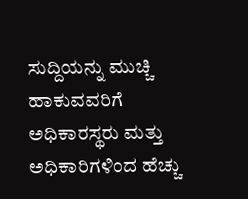ಸುದ್ದಿಯನ್ನು ಮುಚ್ಚಿ ಹಾಕುವವರಿಗೆ ಅಧಿಕಾರಸ್ಥರು ಮತ್ತು ಅಧಿಕಾರಿಗಳಿಂದ ಹೆಚ್ಚು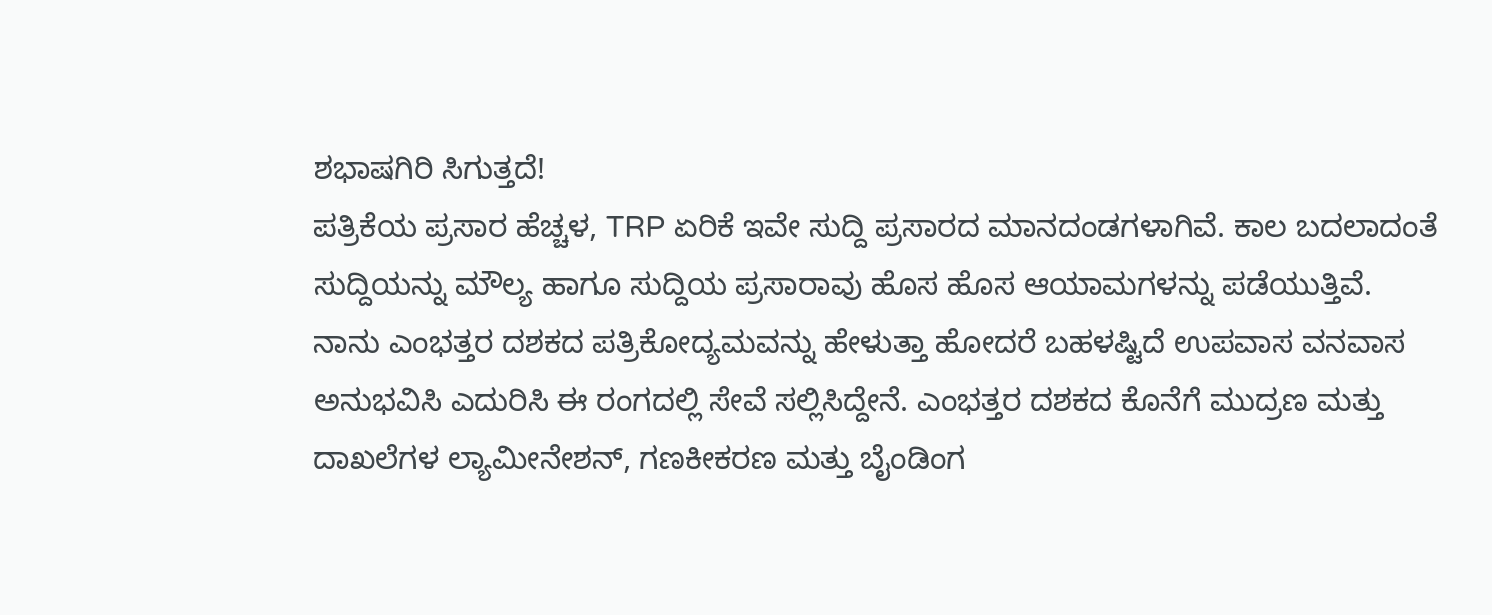ಶಭಾಷಗಿರಿ ಸಿಗುತ್ತದೆ!
ಪತ್ರಿಕೆಯ ಪ್ರಸಾರ ಹೆಚ್ಚಳ, TRP ಏರಿಕೆ ಇವೇ ಸುದ್ದಿ ಪ್ರಸಾರದ ಮಾನದಂಡಗಳಾಗಿವೆ. ಕಾಲ ಬದಲಾದಂತೆ ಸುದ್ದಿಯನ್ನು ಮೌಲ್ಯ ಹಾಗೂ ಸುದ್ದಿಯ ಪ್ರಸಾರಾವು ಹೊಸ ಹೊಸ ಆಯಾಮಗಳನ್ನು ಪಡೆಯುತ್ತಿವೆ.
ನಾನು ಎಂಭತ್ತರ ದಶಕದ ಪತ್ರಿಕೋದ್ಯಮವನ್ನು ಹೇಳುತ್ತಾ ಹೋದರೆ ಬಹಳಷ್ಟಿದೆ ಉಪವಾಸ ವನವಾಸ ಅನುಭವಿಸಿ ಎದುರಿಸಿ ಈ ರಂಗದಲ್ಲಿ ಸೇವೆ ಸಲ್ಲಿಸಿದ್ದೇನೆ. ಎಂಭತ್ತರ ದಶಕದ ಕೊನೆಗೆ ಮುದ್ರಣ ಮತ್ತು ದಾಖಲೆಗಳ ಲ್ಯಾಮೀನೇಶನ್, ಗಣಕೀಕರಣ ಮತ್ತು ಬೈಂಡಿಂಗ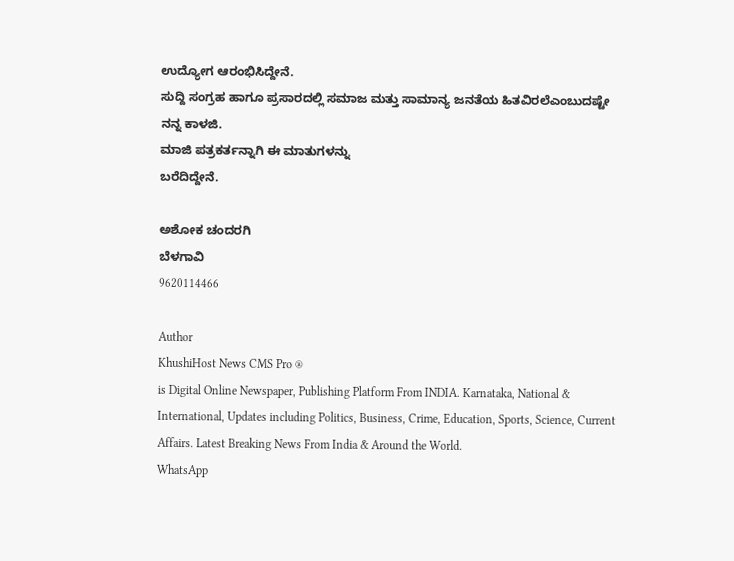ಉದ್ಯೋಗ ಆರಂಭಿಸಿದ್ದೇನೆ.
ಸುದ್ದಿ ಸಂಗ್ರಹ ಹಾಗೂ ಪ್ರಸಾರದಲ್ಲಿ ಸಮಾಜ ಮತ್ತು ಸಾಮಾನ್ಯ ಜನತೆಯ ಹಿತವಿರಲೆಎಂಬುದಷ್ಟೇ ನನ್ನ ಕಾಳಜಿ.
ಮಾಜಿ ಪತ್ರಕರ್ತನ್ನಾಗಿ ಈ ಮಾತುಗಳನ್ನು
ಬರೆದಿದ್ದೇನೆ.

ಅಶೋಕ ಚಂದರಗಿ
ಬೆಳಗಾವಿ
9620114466

Author
KhushiHost News CMS Pro ®
is Digital Online Newspaper, Publishing Platform From INDIA. Karnataka, National & International, Updates including Politics, Business, Crime, Education, Sports, Science, Current Affairs. Latest Breaking News From India & Around the World.
WhatsApp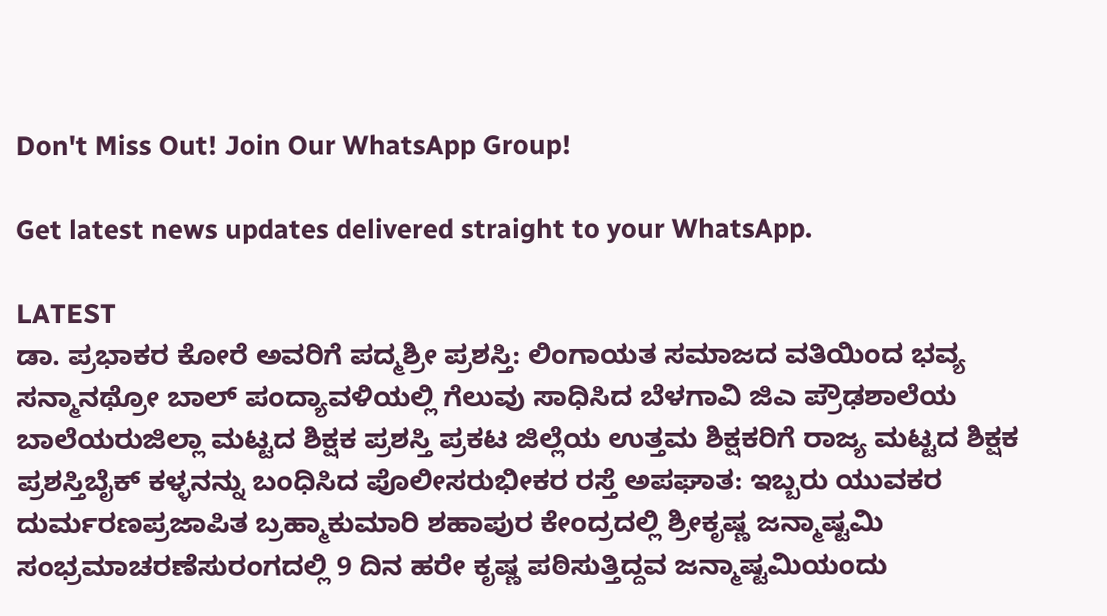Don't Miss Out! Join Our WhatsApp Group!

Get latest news updates delivered straight to your WhatsApp.

LATEST
ಡಾ. ಪ್ರಭಾಕರ ಕೋರೆ ಅವರಿಗೆ ಪದ್ಮಶ್ರೀ ಪ್ರಶಸ್ತಿ: ಲಿಂಗಾಯತ ಸಮಾಜದ ವತಿಯಿಂದ ಭವ್ಯ ಸನ್ಮಾನಥ್ರೋ ಬಾಲ್ ಪಂದ್ಯಾವಳಿಯಲ್ಲಿ ಗೆಲುವು ಸಾಧಿಸಿದ ಬೆಳಗಾವಿ ಜಿಎ ಪ್ರೌಢಶಾಲೆಯ ಬಾಲೆಯರುಜಿಲ್ಲಾ ಮಟ್ಟದ ಶಿಕ್ಷಕ ಪ್ರಶಸ್ತಿ ಪ್ರಕಟ ಜಿಲ್ಲೆಯ ಉತ್ತಮ ಶಿಕ್ಷಕರಿಗೆ ರಾಜ್ಯ ಮಟ್ಟದ ಶಿಕ್ಷಕ ಪ್ರಶಸ್ತಿಬೈಕ್ ಕಳ್ಳನನ್ನು ಬಂಧಿಸಿದ ಪೊಲೀಸರುಭೀಕರ ರಸ್ತೆ ಅಪಘಾತ: ಇಬ್ಬರು ಯುವಕರ ದುರ್ಮರಣಪ್ರಜಾಪಿತ ಬ್ರಹ್ಮಾಕುಮಾರಿ ಶಹಾಪುರ ಕೇಂದ್ರದಲ್ಲಿ ಶ್ರೀಕೃಷ್ಣ ಜನ್ಮಾಷ್ಟಮಿ ಸಂಭ್ರಮಾಚರಣೆಸುರಂಗದಲ್ಲಿ 9 ದಿನ ಹರೇ ಕೃಷ್ಣ ಪಠಿಸುತ್ತಿದ್ದವ ಜನ್ಮಾಷ್ಟಮಿಯಂದು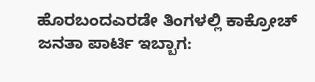ಹೊರಬಂದಎರಡೇ ತಿಂಗಳಲ್ಲಿ ಕಾಕ್ರೋಚ್ ಜನತಾ ಪಾರ್ಟಿ ಇಬ್ಬಾಗ: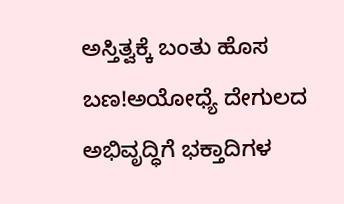ಅಸ್ತಿತ್ವಕ್ಕೆ ಬಂತು ಹೊಸ ಬಣ!ಅಯೋಧ್ಯೆ ದೇಗುಲದ ಅಭಿವೃದ್ಧಿಗೆ ಭಕ್ತಾದಿಗಳ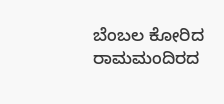ಬೆಂಬಲ ಕೋರಿದ ರಾಮಮಂದಿರದ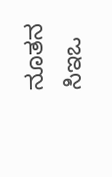ನೂತನ ಸಿಇಒ